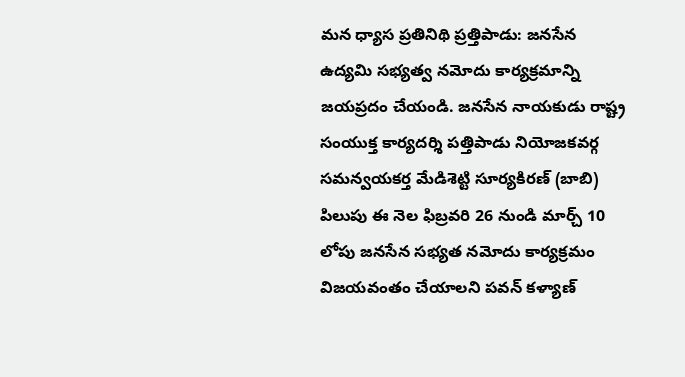మన ధ్యాస ప్రతినిథి ప్రత్తిపాడు: జనసేన ఉద్యమి సభ్యత్వ నమోదు కార్యక్రమాన్ని జయప్రదం చేయండి. జనసేన నాయకుడు రాష్ట్ర సంయుక్త కార్యదర్శి పత్తిపాడు నియోజకవర్గ సమన్వయకర్త మేడిశెట్టి సూర్యకిరణ్ (బాబి) పిలుపు ఈ నెల ఫిబ్రవరి 26 నుండి మార్చ్ 10 లోపు జనసేన సభ్యత నమోదు కార్యక్రమం విజయవంతం చేయాలని పవన్ కళ్యాణ్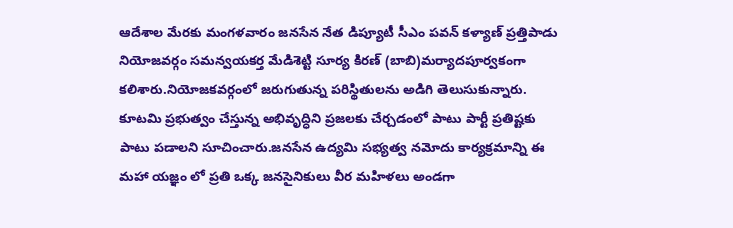ఆదేశాల మేరకు మంగళవారం జనసేన నేత డిప్యూటీ సీఎం పవన్ కళ్యాణ్ ప్రత్తిపాడు నియోజవర్గం సమన్వయకర్త మేడిశెట్టి సూర్య కిరణ్ (బాబి)మర్యాదపూర్వకంగా కలిశారు.నియోజకవర్గంలో జరుగుతున్న పరిస్థితులను అడిగి తెలుసుకున్నారు. కూటమి ప్రభుత్వం చేస్తున్న అభివృద్ధిని ప్రజలకు చేర్చడంలో పాటు పార్టీ ప్రతిష్టకు పాటు పడాలని సూచించారు.జనసేన ఉద్యమి సభ్యత్వ నమోదు కార్యక్రమాన్ని ఈ మహా యజ్ఞం లో ప్రతి ఒక్క జనసైనికులు వీర మహిళలు అండగా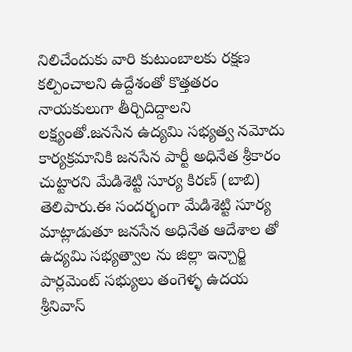నిలిచేందుకు వారి కుటుంబాలకు రక్షణ కల్పించాలని ఉద్దేశంతో కొత్తతరం నాయకులుగా తీర్చిదిద్దాలని లక్ష్యంతో.జనసేన ఉద్యమి సభ్యత్వ నమోదు కార్యక్రమానికి జనసేన పార్టీ అధినేత శ్రీకారం చుట్టారని మేడిశెట్టి సూర్య కిరణ్ (బాబి) తెలిపారు.ఈ సందర్భంగా మేడిశెట్టి సూర్య మాట్లాడుతూ జనసేన అధినేత ఆదేశాల తో ఉద్యమి సభ్యత్వాల ను జిల్లా ఇన్చార్జి పార్లమెంట్ సభ్యులు తంగెళ్ళ ఉదయ శ్రీనివాస్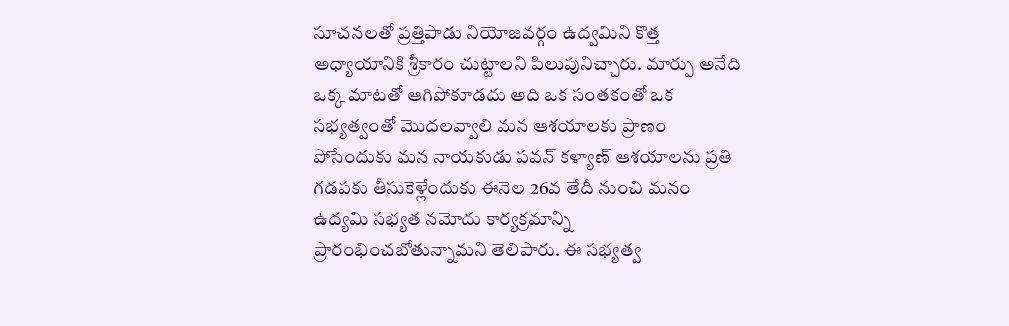సూచనలతో ప్రత్తిపాడు నియోజవర్గం ఉద్వమిని కొత్త అధ్యాయానికి శ్రీకారం చుట్టాలని పిలుపునిచ్చారు. మార్పు అనేది ఒక్క మాటతో ఆగిపోకూడదు అది ఒక సంతకంతో ఒక సభ్యత్వంతో మొదలవ్వాలి మన ఆశయాలకు ప్రాణం పోసేందుకు మన నాయకుడు పవన్ కళ్యాణ్ ఆశయాలను ప్రతి గడపకు తీసుకెళ్లేందుకు ఈనెల 26వ తేదీ నుంచి మనం ఉద్యమి సభ్యత నమోదు కార్యక్రమాన్ని ప్రారంభించబోతున్నామని తెలిపారు. ఈ సభ్యత్వ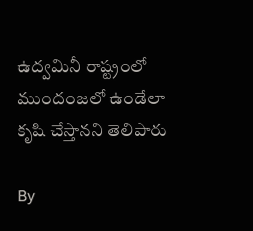ఉద్వమినీ రాష్ట్రంలో ముందంజలో ఉండేలా కృషి చేస్తానని తెలిపారు

By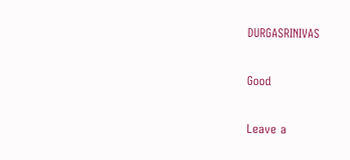DURGASRINIVAS

Good

Leave a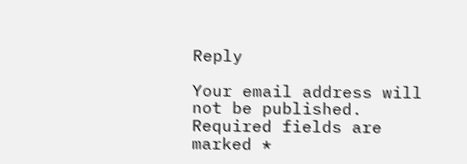Reply

Your email address will not be published. Required fields are marked *